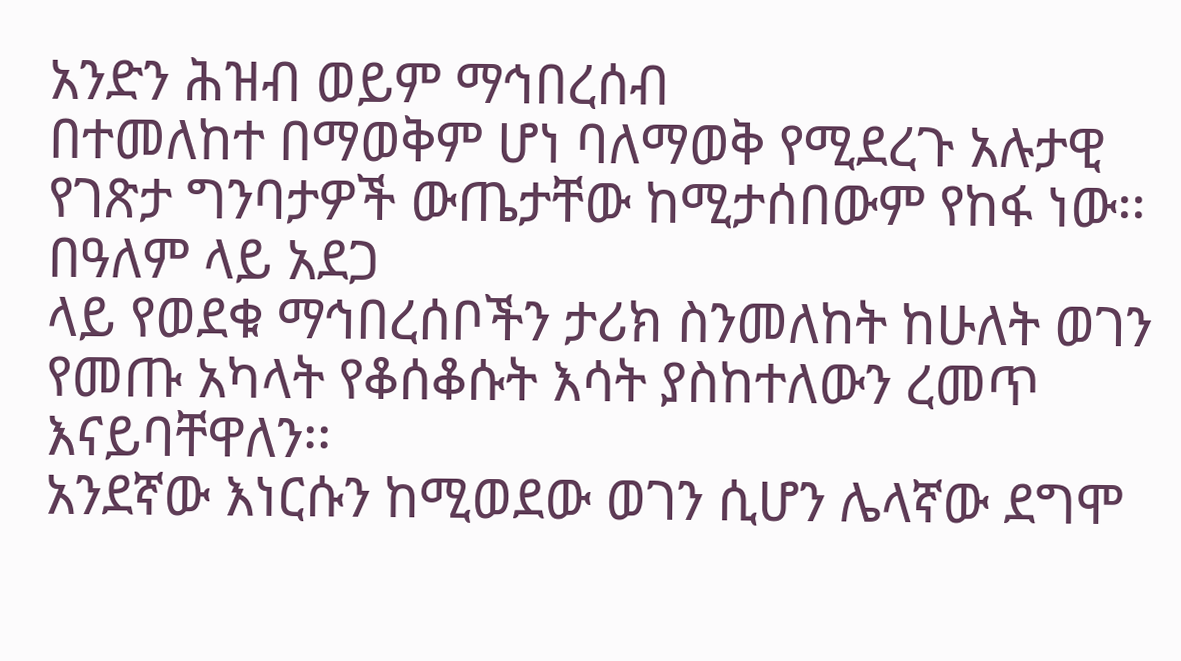አንድን ሕዝብ ወይም ማኅበረሰብ
በተመለከተ በማወቅም ሆነ ባለማወቅ የሚደረጉ አሉታዊ የገጽታ ግንባታዎች ውጤታቸው ከሚታሰበውም የከፋ ነው፡፡ በዓለም ላይ አደጋ
ላይ የወደቁ ማኅበረሰቦችን ታሪክ ስንመለከት ከሁለት ወገን የመጡ አካላት የቆሰቆሱት እሳት ያስከተለውን ረመጥ እናይባቸዋለን፡፡
አንደኛው እነርሱን ከሚወደው ወገን ሲሆን ሌላኛው ደግሞ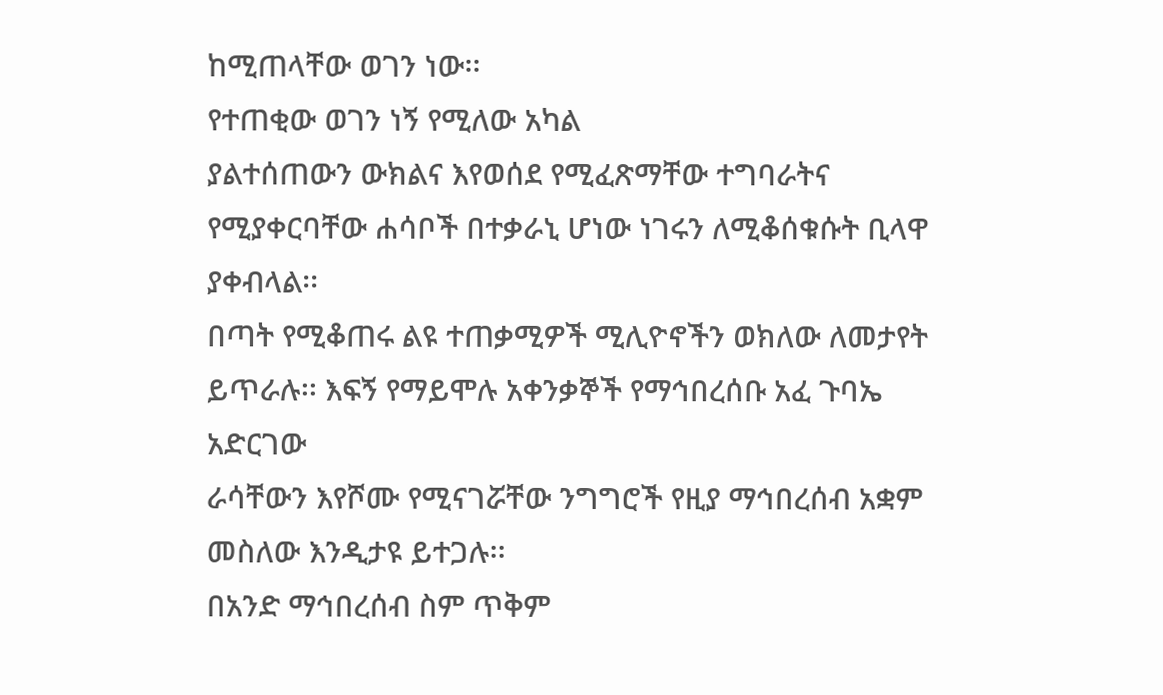ከሚጠላቸው ወገን ነው፡፡
የተጠቂው ወገን ነኝ የሚለው አካል
ያልተሰጠውን ውክልና እየወሰደ የሚፈጽማቸው ተግባራትና የሚያቀርባቸው ሐሳቦች በተቃራኒ ሆነው ነገሩን ለሚቆሰቁሱት ቢላዋ ያቀብላል፡፡
በጣት የሚቆጠሩ ልዩ ተጠቃሚዎች ሚሊዮኖችን ወክለው ለመታየት ይጥራሉ፡፡ እፍኝ የማይሞሉ አቀንቃኞች የማኅበረሰቡ አፈ ጉባኤ አድርገው
ራሳቸውን እየሾሙ የሚናገሯቸው ንግግሮች የዚያ ማኅበረሰብ አቋም መስለው እንዲታዩ ይተጋሉ፡፡
በአንድ ማኅበረሰብ ስም ጥቅም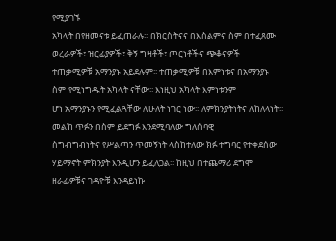የሚያገኙ
አካላት በየዘመናቱ ይፈጠራሉ፡፡ በክርስትናና በእስልምና ስም በተፈጸሙ ወረራዎች፣ ዝርፊያዎች፣ ቅኝ ግዛቶች፣ ጦርነቶችና ጭቆናዎች
ተጠቃሚዎቹ አማንያኑ አይደሉም፡፡ ተጠቃሚዎቹ በእምነቱና በአማንያኑ ስም የሚነግዱት አካላት ናቸው፡፡ እነዚህ አካላት እምነቱንም
ሆነ አማንያኑን የሚፈልጓቸው ለሁለት ነገር ነው፡፡ ለምክንያትነትና ለከለላነት፡፡ መልከ ጥፉን በስም ይደግፉ እንደሚባለው ግለሰባዊ
ስግብግብነትና የሥልጣን ጥመኝነት ላስከተለው ክፉ ተግባር የተቀደሰው ሃይማኖት ምክንያት እንዲሆን ይፈለጋል፡፡ ከዚህ በተጨማሪ ደግሞ
ዘራፊዎቹና ገዳዮቹ እንዳይነኩ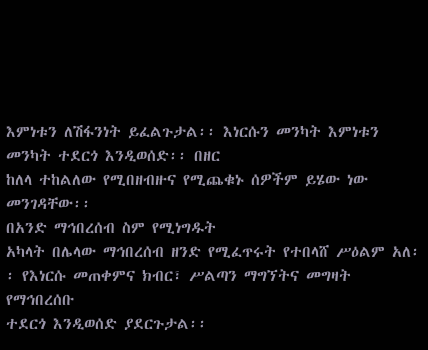እምነቱን ለሽፋንነት ይፈልጉታል፡፡ እነርሱን መንካት እምነቱን መንካት ተደርጎ እንዲወሰድ፡፡ በዘር
ከለላ ተከልለው የሚበዘብዙና የሚጨቁኑ ሰዎችም ይሄው ነው መንገዳቸው፡፡
በአንድ ማኅበረሰብ ስም የሚነግዱት
አካላት በሌላው ማኅበረሰብ ዘንድ የሚፈጥሩት የተበላሸ ሥዕልም አለ፡፡ የእነርሱ መጠቀምና ክብር፣ ሥልጣን ማግኘትና መግዛት የማኅበረሰቡ
ተደርጎ እንዲወሰድ ያደርጉታል፡፡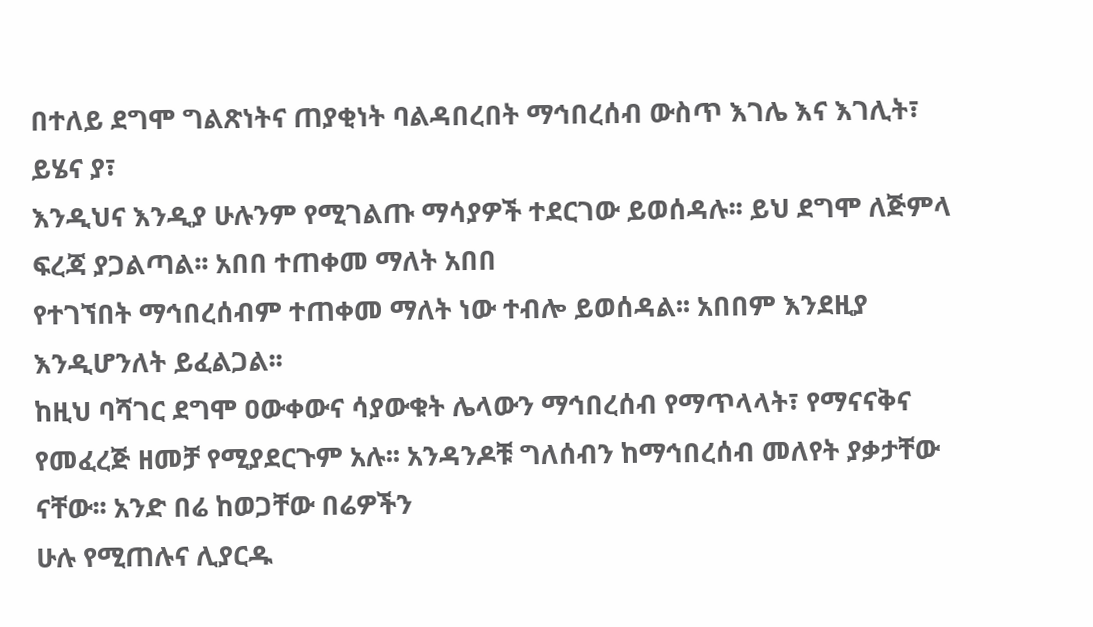በተለይ ደግሞ ግልጽነትና ጠያቂነት ባልዳበረበት ማኅበረሰብ ውስጥ እገሌ እና እገሊት፣ ይሄና ያ፣
እንዲህና እንዲያ ሁሉንም የሚገልጡ ማሳያዎች ተደርገው ይወሰዳሉ፡፡ ይህ ደግሞ ለጅምላ ፍረጃ ያጋልጣል፡፡ አበበ ተጠቀመ ማለት አበበ
የተገኘበት ማኅበረሰብም ተጠቀመ ማለት ነው ተብሎ ይወሰዳል፡፡ አበበም እንደዚያ እንዲሆንለት ይፈልጋል፡፡
ከዚህ ባሻገር ደግሞ ዐውቀውና ሳያውቁት ሌላውን ማኅበረሰብ የማጥላላት፣ የማናናቅና
የመፈረጅ ዘመቻ የሚያደርጉም አሉ፡፡ አንዳንዶቹ ግለሰብን ከማኅበረሰብ መለየት ያቃታቸው ናቸው፡፡ አንድ በሬ ከወጋቸው በሬዎችን
ሁሉ የሚጠሉና ሊያርዱ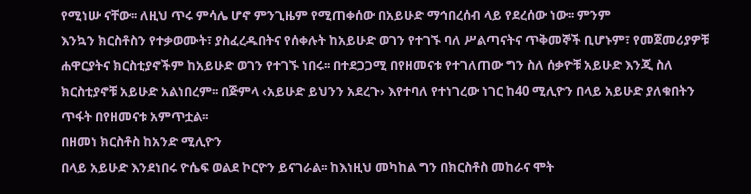የሚነሡ ናቸው፡፡ ለዚህ ጥሩ ምሳሌ ሆኖ ምንጊዜም የሚጠቀሰው በአይሁድ ማኅበረሰብ ላይ የደረሰው ነው፡፡ ምንም
እንኳን ክርስቶስን የተቃወሙት፣ ያስፈረዱበትና የሰቀሉት ከአይሁድ ወገን የተገኙ ባለ ሥልጣናትና ጥቅመኞች ቢሆኑም፣ የመጀመሪያዎቹ
ሐዋርያትና ክርስቲያኖችም ከአይሁድ ወገን የተገኙ ነበሩ፡፡ በተደጋጋሚ በየዘመናቱ የተገለጠው ግን ስለ ሰቃዮቹ አይሁድ እንጂ ስለ
ክርስቲያኖቹ አይሁድ አልነበረም፡፡ በጅምላ ‹አይሁድ ይህንን አደረጉ› እየተባለ የተነገረው ነገር ከ40 ሚሊዮን በላይ አይሁድ ያለቁበትን
ጥፋት በየዘመናቱ አምጥቷል፡፡
በዘመነ ክርስቶስ ከአንድ ሚሊዮን
በላይ አይሁድ እንደነበሩ ዮሴፍ ወልደ ኮርዮን ይናገራል፡፡ ከእነዚህ መካከል ግን በክርስቶስ መከራና ሞት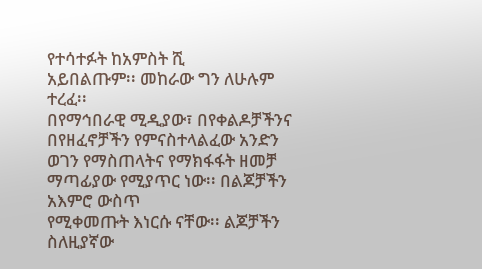የተሳተፉት ከአምስት ሺ
አይበልጡም፡፡ መከራው ግን ለሁሉም ተረፈ፡፡
በየማኅበራዊ ሚዲያው፣ በየቀልዶቻችንና
በየዘፈኖቻችን የምናስተላልፈው አንድን ወገን የማስጠላትና የማክፋፋት ዘመቻ ማጣፊያው የሚያጥር ነው፡፡ በልጆቻችን አእምሮ ውስጥ
የሚቀመጡት እነርሱ ናቸው፡፡ ልጆቻችን ስለዚያኛው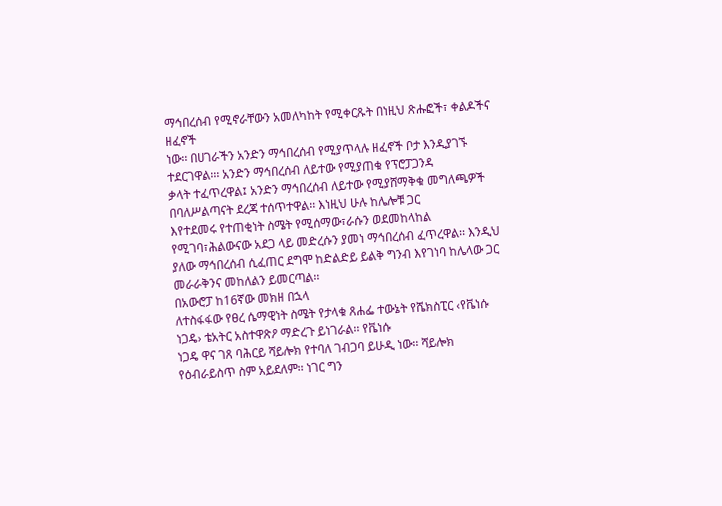ማኅበረሰብ የሚኖራቸውን አመለካከት የሚቀርጹት በነዚህ ጽሑፎች፣ ቀልዶችና ዘፈኖች
ነው፡፡ በሀገራችን አንድን ማኅበረሰብ የሚያጥላሉ ዘፈኖች ቦታ እንዲያገኙ ተደርገዋል፡፡፡ አንድን ማኅበረሰብ ለይተው የሚያጠቁ የፕሮፓጋንዳ
ቃላት ተፈጥረዋል፤ አንድን ማኅበረሰብ ለይተው የሚያሸማቅቁ መግለጫዎች በባለሥልጣናት ደረጃ ተሰጥተዋል፡፡ እነዚህ ሁሉ ከሌሎቹ ጋር
እየተደመሩ የተጠቂነት ስሜት የሚሰማው፣ራሱን ወደመከላከል የሚገባ፣ሕልውናው አደጋ ላይ መድረሱን ያመነ ማኅበረሰብ ፈጥረዋል፡፡ እንዲህ
ያለው ማኅበረሰብ ሲፈጠር ደግሞ ከድልድይ ይልቅ ግንብ እየገነባ ከሌላው ጋር መራራቅንና መከለልን ይመርጣል፡፡
በአውሮፓ ከ16ኛው መክዘ በኋላ
ለተስፋፋው የፀረ ሴማዊነት ስሜት የታላቁ ጸሐፌ ተውኔት የሼክስፒር ‹የቬነሱ ነጋዴ› ቴአትር አስተዋጽዖ ማድረጉ ይነገራል፡፡ የቬነሱ
ነጋዴ ዋና ገጸ ባሕርይ ሻይሎክ የተባለ ገብጋባ ይሁዲ ነው፡፡ ሻይሎክ የዕብራይስጥ ስም አይደለም፡፡ ነገር ግን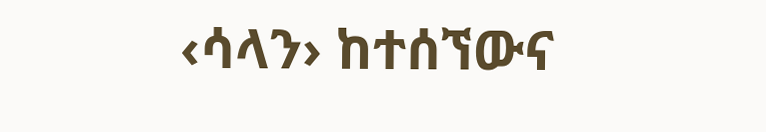‹ሳላን› ከተሰኘውና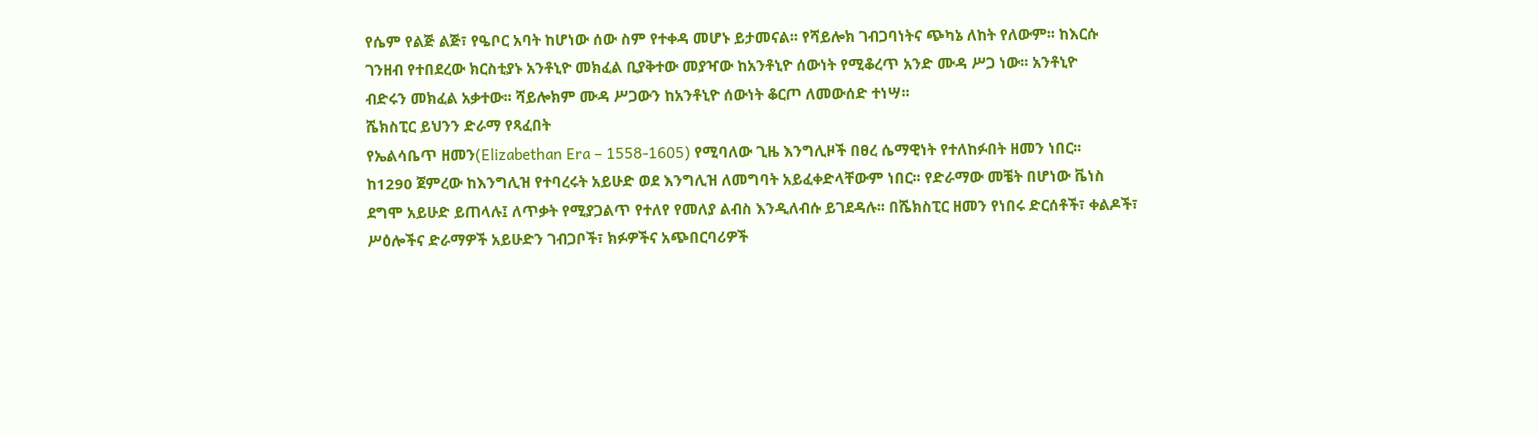የሴም የልጅ ልጅ፣ የዔቦር አባት ከሆነው ሰው ስም የተቀዳ መሆኑ ይታመናል፡፡ የሻይሎክ ገብጋባነትና ጭካኔ ለከት የለውም፡፡ ከእርሱ
ገንዘብ የተበደረው ክርስቲያኑ አንቶኒዮ መክፈል ቢያቅተው መያዣው ከአንቶኒዮ ሰውነት የሚቆረጥ አንድ ሙዳ ሥጋ ነው፡፡ አንቶኒዮ
ብድሩን መክፈል አቃተው፡፡ ሻይሎክም ሙዳ ሥጋውን ከአንቶኒዮ ሰውነት ቆርጦ ለመውሰድ ተነሣ፡፡
ሼክስፒር ይህንን ድራማ የጻፈበት
የኤልሳቤጥ ዘመን(Elizabethan Era – 1558-1605) የሚባለው ጊዜ እንግሊዞች በፀረ ሴማዊነት የተለከፉበት ዘመን ነበር፡፡
ከ1290 ጀምረው ከእንግሊዝ የተባረሩት አይሁድ ወደ እንግሊዝ ለመግባት አይፈቀድላቸውም ነበር፡፡ የድራማው መቼት በሆነው ቬነስ
ደግሞ አይሁድ ይጠላሉ፤ ለጥቃት የሚያጋልጥ የተለየ የመለያ ልብስ እንዲለብሱ ይገደዳሉ፡፡ በሼክስፒር ዘመን የነበሩ ድርሰቶች፣ ቀልዶች፣
ሥዕሎችና ድራማዎች አይሁድን ገብጋቦች፣ ክፉዎችና አጭበርባሪዎች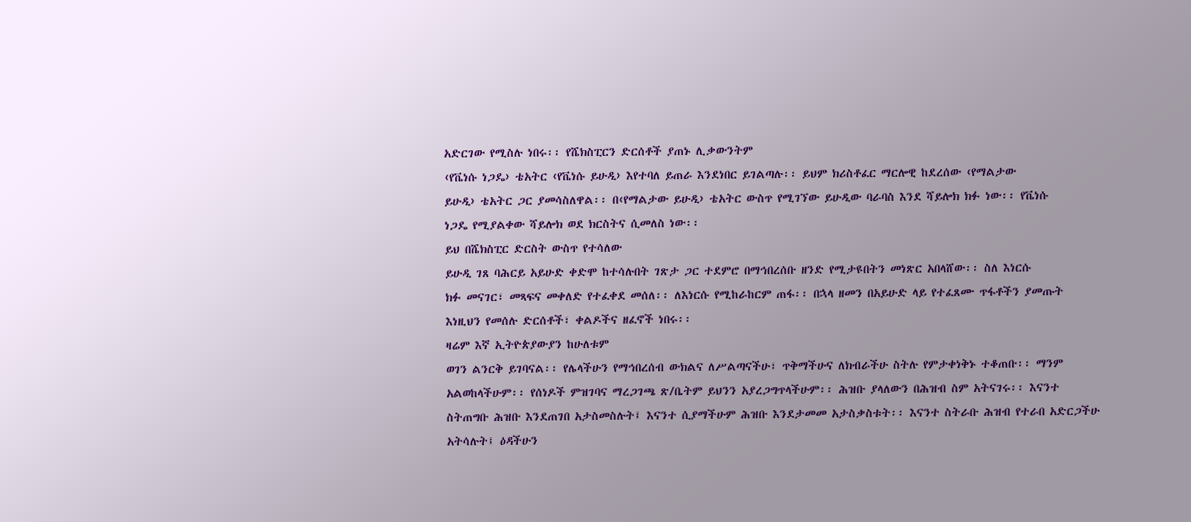አድርገው የሚስሉ ነበሩ፡፡ የሼክስፒርን ድርሰቶች ያጠኑ ሊቃውንትም
‹የቬነሱ ነጋዴ› ቴአትር ‹የቬነሱ ይሁዲ› እየተባለ ይጠራ እንደነበር ይገልጣሉ፡፡ ይህም ክሪስቶፈር ማርሎዊ ከደረሰው ‹የማልታው
ይሁዲ› ቴአትር ጋር ያመሳስለዋል፡፡ በ‹የማልታው ይሁዲ› ቴአትር ውስጥ የሚገኘው ይሁዲው ባራባስ እንደ ሻይሎክ ክፉ ነው፡፡ የቬነሱ
ነጋዴ የሚያልቀው ሻይሎክ ወደ ክርስትና ሲመለስ ነው፡፡
ይህ በሼክስፒር ድርስት ውስጥ የተሳለው
ይሁዲ ገጸ ባሕርይ አይሁድ ቀድሞ ከተሳሉበት ገጽታ ጋር ተደምሮ በማኅበረሰቡ ዘንድ የሚታዩበትን መነጽር አበላሸው፡፡ ስለ እነርሱ
ክፉ መናገር፣ መጻፍና መቀለድ የተፈቀደ መሰለ፡፡ ለእነርሱ የሚከራከርም ጠፋ፡፡ በኋላ ዘመን በአይሁድ ላይ የተፈጸሙ ጥፋቶችን ያመጡት
እነዚህን የመሰሉ ድርሰቶች፣ ቀልዶችና ዘፈኖች ነበሩ፡፡
ዛሬም እኛ ኢትዮጵያውያን ከሁለቱም
ወገን ልንርቅ ይገባናል፡፡ የሌላችሁን የማኅበረሰብ ውክልና ለሥልጣናችሁ፣ ጥቅማችሁና ለክብራችሁ ስትሉ የምታቀነቅኑ ተቆጠቡ፡፡ ማንም
አልወከላችሁም፡፡ የሰነዶች ምዝገባና ማረጋገጫ ጽ/ቤትም ይህንን አያረጋግጥላችሁም፡፡ ሕዝቡ ያላለውን በሕዝብ ስም አትናገሩ፡፡ እናንተ
ስትጠግቡ ሕዝቡ እንደጠገበ አታስመስሉት፤ እናንተ ሲያማችሁም ሕዝቡ እንደታመመ አታስቃስቱት፡፡ እናንተ ስትራቡ ሕዝብ የተራበ አድርጋችሁ
አትሳሉት፤ ዕዳችሁን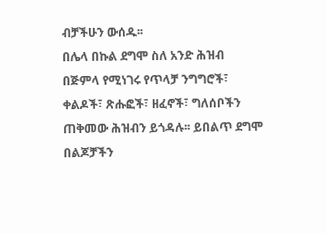ብቻችሁን ውሰዱ፡፡
በሌላ በኩል ደግሞ ስለ አንድ ሕዝብ
በጅምላ የሚነገሩ የጥላቻ ንግግሮች፣ ቀልዶች፣ ጽሑፎች፣ ዘፈኖች፣ ግለሰቦችን ጠቅመው ሕዝብን ይጎዳሉ፡፡ ይበልጥ ደግሞ በልጆቻችን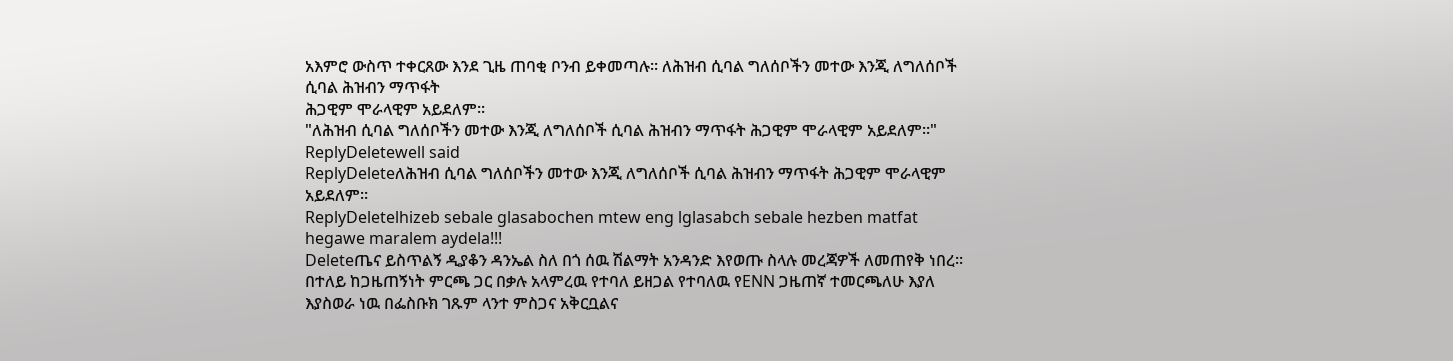አእምሮ ውስጥ ተቀርጸው እንደ ጊዜ ጠባቂ ቦንብ ይቀመጣሉ፡፡ ለሕዝብ ሲባል ግለሰቦችን መተው እንጂ ለግለሰቦች ሲባል ሕዝብን ማጥፋት
ሕጋዊም ሞራላዊም አይደለም፡፡
"ለሕዝብ ሲባል ግለሰቦችን መተው እንጂ ለግለሰቦች ሲባል ሕዝብን ማጥፋት ሕጋዊም ሞራላዊም አይደለም፡፡"
ReplyDeletewell said
ReplyDeleteለሕዝብ ሲባል ግለሰቦችን መተው እንጂ ለግለሰቦች ሲባል ሕዝብን ማጥፋት ሕጋዊም ሞራላዊም አይደለም፡፡
ReplyDeletelhizeb sebale glasabochen mtew eng lglasabch sebale hezben matfat hegawe maralem aydela!!!
Deleteጤና ይስጥልኝ ዲያቆን ዳንኤል ስለ በጎ ሰዉ ሽልማት አንዳንድ እየወጡ ስላሉ መረጃዎች ለመጠየቅ ነበረ፡፡ በተለይ ከጋዜጠኝነት ምርጫ ጋር በቃሉ አላምረዉ የተባለ ይዘጋል የተባለዉ የENN ጋዜጠኛ ተመርጫለሁ እያለ እያስወራ ነዉ በፌስቡክ ገጹም ላንተ ምስጋና አቅርቧልና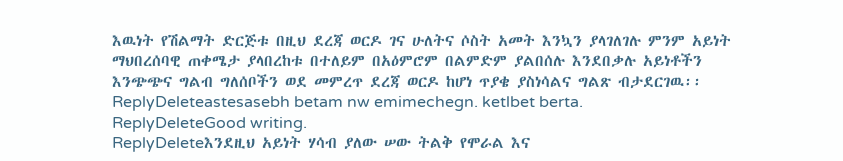እዉነት የሽልማት ድርጅቱ በዚህ ደረጃ ወርዶ ገና ሁለትና ሶስት አመት እንኳን ያላገለገሉ ምንም አይነት ማህበረሰባዊ ጠቀሜታ ያላበረከቱ በተለይም በአዕምሮም በልምድም ያልበሰሉ እንደበቃሉ አይነቶችን እንጭጭና ግልብ ግለሰቦችን ወደ መምረጥ ደረጃ ወርዶ ከሆነ ጥያቄ ያስነሳልና ግልጽ ብታደርገዉ፡፡
ReplyDeleteastesasebh betam nw emimechegn. ketlbet berta.
ReplyDeleteGood writing.
ReplyDeleteእንደዚህ አይነት ሃሳብ ያለው ሠው ትልቅ የሞራል እና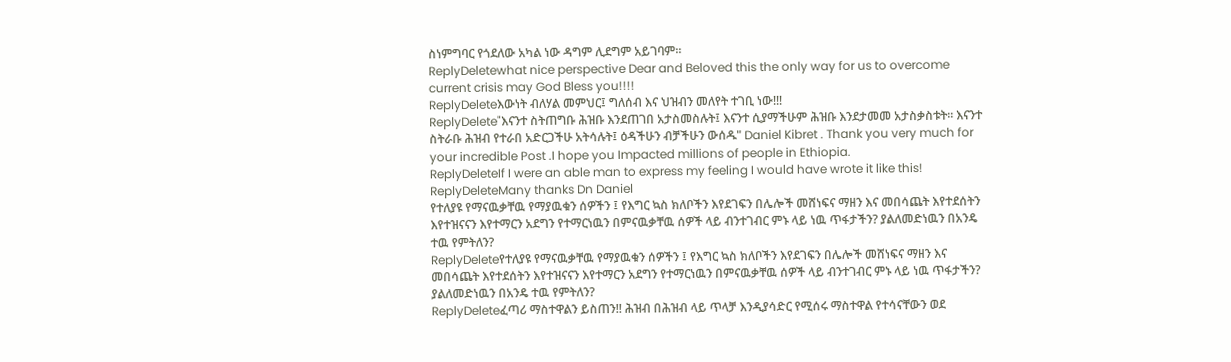ስነምግባር የጎደለው አካል ነው ዳግም ሊደግም አይገባም፡፡
ReplyDeletewhat nice perspective Dear and Beloved this the only way for us to overcome current crisis may God Bless you!!!!
ReplyDeleteእውነት ብለሃል መምህር፤ ግለሰብ እና ህዝብን መለየት ተገቢ ነው!!!
ReplyDelete"እናንተ ስትጠግቡ ሕዝቡ እንደጠገበ አታስመስሉት፤ እናንተ ሲያማችሁም ሕዝቡ እንደታመመ አታስቃስቱት፡፡ እናንተ ስትራቡ ሕዝብ የተራበ አድርጋችሁ አትሳሉት፤ ዕዳችሁን ብቻችሁን ውሰዱ" Daniel Kibret . Thank you very much for your incredible Post .I hope you Impacted millions of people in Ethiopia.
ReplyDeleteIf I were an able man to express my feeling I would have wrote it like this!
ReplyDeleteMany thanks Dn Daniel
የተለያዩ የማናዉቃቸዉ የማያዉቁን ሰዎችን ፤ የእግር ኳስ ክለቦችን እየደገፍን በሌሎች መሸነፍና ማዘን እና መበሳጨት እየተደሰትን እየተዝናናን እየተማርን አደግን የተማርነዉን በምናዉቃቸዉ ሰዎች ላይ ብንተገብር ምኑ ላይ ነዉ ጥፋታችን? ያልለመድነዉን በአንዴ ተዉ የምትለን?
ReplyDeleteየተለያዩ የማናዉቃቸዉ የማያዉቁን ሰዎችን ፤ የእግር ኳስ ክለቦችን እየደገፍን በሌሎች መሸነፍና ማዘን እና መበሳጨት እየተደሰትን እየተዝናናን እየተማርን አደግን የተማርነዉን በምናዉቃቸዉ ሰዎች ላይ ብንተገብር ምኑ ላይ ነዉ ጥፋታችን? ያልለመድነዉን በአንዴ ተዉ የምትለን?
ReplyDeleteፈጣሪ ማስተዋልን ይስጠን!! ሕዝብ በሕዝብ ላይ ጥላቻ እንዲያሳድር የሚሰሩ ማስተዋል የተሳናቸውን ወደ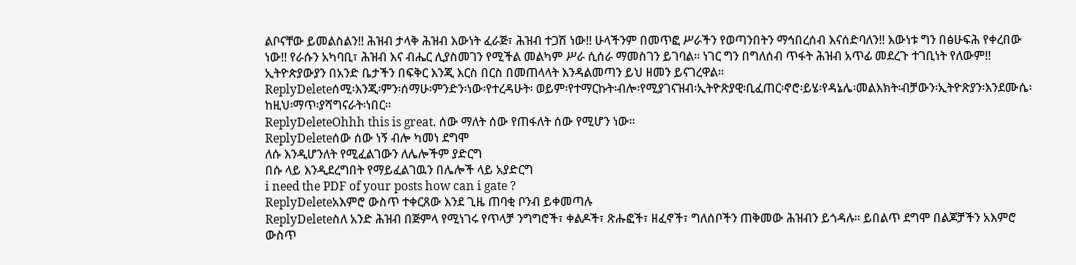ልቦናቸው ይመልስልን!! ሕዝብ ታላቅ ሕዝብ እውነት ፈራጅ፣ ሕዝብ ተጋሽ ነው!! ሁላችንም በመጥፎ ሥራችን የወጣንበትን ማኅበረሰብ እናሰድባለን!! እውነቱ ግን በፅሁፍሕ የቀረበው ነው!! የራሱን አካባቢ፣ ሕዝብ እና ብሔር ሊያስመገን የሚችል መልካም ሥራ ሲሰራ ማመስገን ይገባል፡፡ ነገር ግን በግለሰብ ጥፋት ሕዝብ አጥፊ መደረጉ ተገቢነት የለውም!! ኢትዮጵያውያን በአንድ ቤታችን በፍቅር እንጂ እርስ በርስ በመጠላላት እንዳልመጣን ይህ ዘመን ይናገረዋል፡፡
ReplyDeleteሰሚ፡እንጂ፡ምን፡ሰማሁ፡ምንድን፡ነው፡የተረዳሁት፡ ወይም፡የተማርኩት፡ብሎ፡የሚያገናዝብ፡ኢትዮጽያዊ፡ቢፈጠር፡ኖሮ፡ይሄ፡የዳኔሌ፡መልእክት፡ብቻውን፡ኢትዮጽያን፡እንደሙሴ፡ከዚህ፡ማጥ፡ያሻግናራት፡ነበር።
ReplyDeleteOhhh this is great. ሰው ማለት ሰው የጠፋለት ሰው የሚሆን ነው፡፡
ReplyDeleteሰው ሰው ነኝ ብሎ ካመነ ደግሞ
ለሱ እንዲሆንለት የሚፈልገውን ለሌሎችም ያድርግ
በሱ ላይ እንዲደረግበት የማይፈልገዉን በሌሎች ላይ አያድርግ
i need the PDF of your posts how can i gate ?
ReplyDeleteአእምሮ ውስጥ ተቀርጸው እንደ ጊዜ ጠባቂ ቦንብ ይቀመጣሉ
ReplyDeleteስለ አንድ ሕዝብ በጅምላ የሚነገሩ የጥላቻ ንግግሮች፣ ቀልዶች፣ ጽሑፎች፣ ዘፈኖች፣ ግለሰቦችን ጠቅመው ሕዝብን ይጎዳሉ፡፡ ይበልጥ ደግሞ በልጆቻችን አእምሮ ውስጥ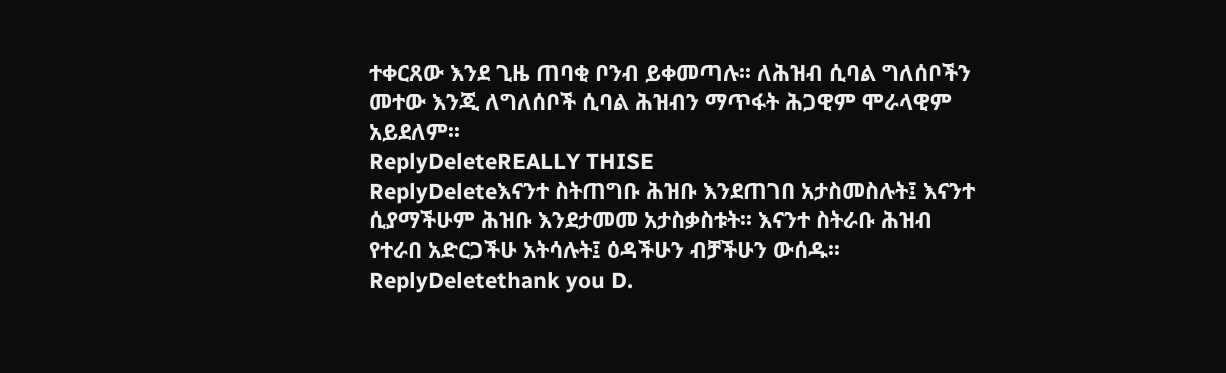ተቀርጸው እንደ ጊዜ ጠባቂ ቦንብ ይቀመጣሉ፡፡ ለሕዝብ ሲባል ግለሰቦችን መተው እንጂ ለግለሰቦች ሲባል ሕዝብን ማጥፋት ሕጋዊም ሞራላዊም አይደለም፡፡
ReplyDeleteREALLY THISE
ReplyDeleteእናንተ ስትጠግቡ ሕዝቡ እንደጠገበ አታስመስሉት፤ እናንተ ሲያማችሁም ሕዝቡ እንደታመመ አታስቃስቱት፡፡ እናንተ ስትራቡ ሕዝብ የተራበ አድርጋችሁ አትሳሉት፤ ዕዳችሁን ብቻችሁን ውሰዱ፡፡
ReplyDeletethank you D.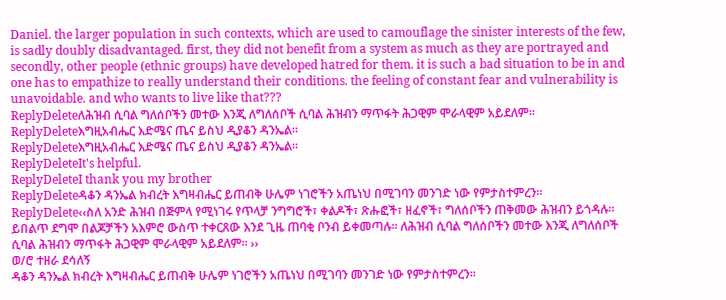Daniel. the larger population in such contexts, which are used to camouflage the sinister interests of the few, is sadly doubly disadvantaged. first, they did not benefit from a system as much as they are portrayed and secondly, other people (ethnic groups) have developed hatred for them. it is such a bad situation to be in and one has to empathize to really understand their conditions. the feeling of constant fear and vulnerability is unavoidable. and who wants to live like that???
ReplyDeleteለሕዝብ ሲባል ግለሰቦችን መተው እንጂ ለግለሰቦች ሲባል ሕዝብን ማጥፋት ሕጋዊም ሞራላዊም አይደለም፡፡
ReplyDeleteእግዚአብሔር እድሜና ጤና ይስህ ዲያቆን ዳንኤል፡፡
ReplyDeleteእግዚአብሔር እድሜና ጤና ይስህ ዲያቆን ዳንኤል፡፡
ReplyDeleteIt's helpful.
ReplyDeleteI thank you my brother
ReplyDeleteዳቆን ዳንኤል ክብረት እግዛብሔር ይጠብቅ ሁሌም ነገሮችን አጤነህ በሚገባን መንገድ ነው የምታስተምረን፡፡
ReplyDelete‹‹ስለ አንድ ሕዝብ በጅምላ የሚነገሩ የጥላቻ ንግግሮች፣ ቀልዶች፣ ጽሑፎች፣ ዘፈኖች፣ ግለሰቦችን ጠቅመው ሕዝብን ይጎዳሉ፡፡ ይበልጥ ደግሞ በልጆቻችን አእምሮ ውስጥ ተቀርጸው እንደ ጊዜ ጠባቂ ቦንብ ይቀመጣሉ፡፡ ለሕዝብ ሲባል ግለሰቦችን መተው እንጂ ለግለሰቦች ሲባል ሕዝብን ማጥፋት ሕጋዊም ሞራላዊም አይደለም፡፡ ››
ወ/ሮ ተዘራ ደሳለኝ
ዳቆን ዳንኤል ክብረት እግዛብሔር ይጠብቅ ሁሌም ነገሮችን አጤነህ በሚገባን መንገድ ነው የምታስተምረን፡፡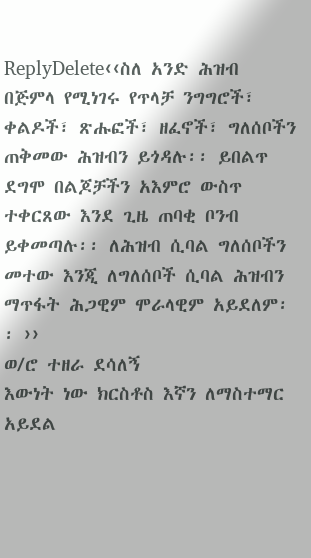ReplyDelete‹‹ስለ አንድ ሕዝብ በጅምላ የሚነገሩ የጥላቻ ንግግሮች፣ ቀልዶች፣ ጽሑፎች፣ ዘፈኖች፣ ግለሰቦችን ጠቅመው ሕዝብን ይጎዳሉ፡፡ ይበልጥ ደግሞ በልጆቻችን አእምሮ ውስጥ ተቀርጸው እንደ ጊዜ ጠባቂ ቦንብ ይቀመጣሉ፡፡ ለሕዝብ ሲባል ግለሰቦችን መተው እንጂ ለግለሰቦች ሲባል ሕዝብን ማጥፋት ሕጋዊም ሞራላዊም አይደለም፡፡ ››
ወ/ሮ ተዘራ ደሳለኝ
እውነት ነው ክርስቶስ እኛን ለማስተማር አይደል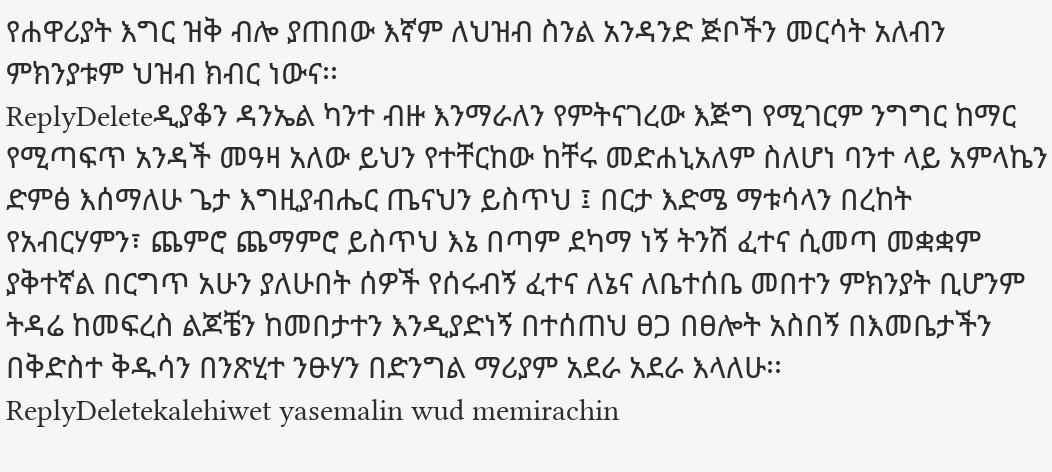የሐዋሪያት እግር ዝቅ ብሎ ያጠበው እኛም ለህዝብ ስንል አንዳንድ ጅቦችን መርሳት አለብን ምክንያቱም ህዝብ ክብር ነውና፡፡
ReplyDeleteዲያቆን ዳንኤል ካንተ ብዙ እንማራለን የምትናገረው እጅግ የሚገርም ንግግር ከማር የሚጣፍጥ አንዳች መዓዛ አለው ይህን የተቸርከው ከቸሩ መድሐኒአለም ስለሆነ ባንተ ላይ አምላኬን ድምፅ እሰማለሁ ጌታ እግዚያብሔር ጤናህን ይስጥህ ፤ በርታ እድሜ ማቱሳላን በረከት የአብርሃምን፣ ጨምሮ ጨማምሮ ይስጥህ እኔ በጣም ደካማ ነኝ ትንሽ ፈተና ሲመጣ መቋቋም ያቅተኛል በርግጥ አሁን ያለሁበት ሰዎች የሰሩብኝ ፈተና ለኔና ለቤተሰቤ መበተን ምክንያት ቢሆንም ትዳሬ ከመፍረስ ልጆቼን ከመበታተን እንዲያድነኝ በተሰጠህ ፀጋ በፀሎት አስበኝ በእመቤታችን በቅድስተ ቅዱሳን በንጽሂተ ንፁሃን በድንግል ማሪያም አደራ አደራ እላለሁ፡፡
ReplyDeletekalehiwet yasemalin wud memirachin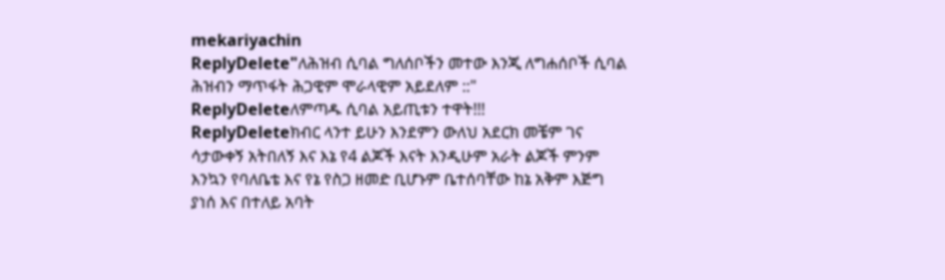mekariyachin
ReplyDelete"ለሕዝብ ሲባል ግለሰቦችን መተው እንጂ ለግሐሰቦች ሲባል ሕዝብን ማጥፋት ሕጋዊም ሞራላዊም አይደለም ::"
ReplyDeleteለምጣዱ ሲባል አይጢቱን ተዋት!!!
ReplyDeleteክብር ላንተ ይሁን እንደምን ውለህ አደርክ መቼም ገና ሳታውቀኝ አትበለኝ እና እኔ የ4 ልጆች እናት እንዲሁም አራት ልጆች ምንም እንኳን የባለቤቴ እና የኔ የስጋ ዘመድ ቢሆኑም ቤተሰባቸው ከኔ አቅም እጅግ ያነሰ እና በተለይ አባት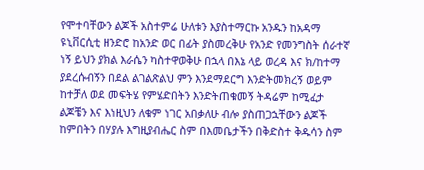የሞተባቸውን ልጆች አስተምሬ ሁለቱን እያስተማርኩ አንዱን ከአዳማ ዩኒቨርሲቲ ዘንድሮ ከአንድ ወር በፊት ያስመረቅሁ የአንድ የመንግስት ሰራተኛ ነኝ ይህን ያክል እራሴን ካስተዋወቅሁ በኋላ በእኔ ላይ ወረዳ እና ክ/ከተማ ያደረሱብኝን በደል ልገልጽልህ ምን እንደማደርግ እንድትመክረኝ ወይም ከተቻለ ወደ መፍትሄ የምሄድበትን እንድትጠቁመኝ ትዳሬም ከሚፈታ ልጆቼን እና እነዚህን ለቁም ነገር አበቃለሁ ብሎ ያስጠጋኋቸውን ልጆች ከምበትን በሃያሉ እግዚያብሔር ስም በእመቤታችን በቅድስተ ቅዱሳን ስም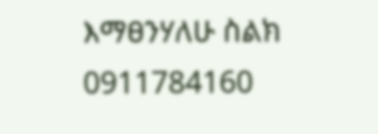እማፀንሃለሁ ስልክ 0911784160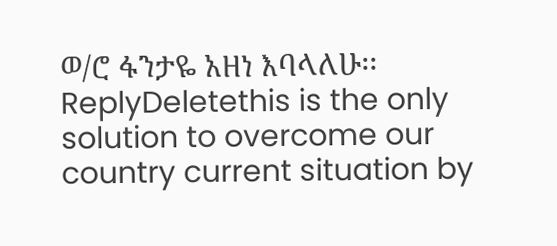ወ/ሮ ፋንታዬ አዘነ እባላለሁ፡፡
ReplyDeletethis is the only solution to overcome our country current situation by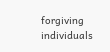forgiving individuals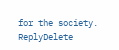for the society.
ReplyDelete